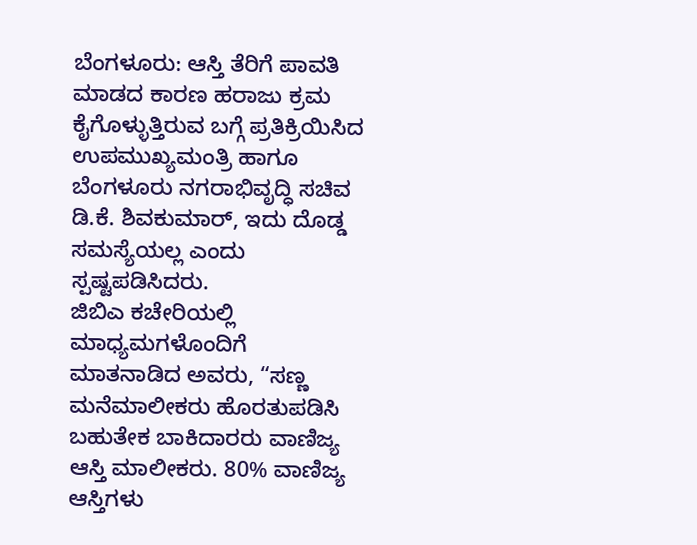ಬೆಂಗಳೂರು: ಆಸ್ತಿ ತೆರಿಗೆ ಪಾವತಿ ಮಾಡದ ಕಾರಣ ಹರಾಜು ಕ್ರಮ ಕೈಗೊಳ್ಳುತ್ತಿರುವ ಬಗ್ಗೆ ಪ್ರತಿಕ್ರಿಯಿಸಿದ ಉಪಮುಖ್ಯಮಂತ್ರಿ ಹಾಗೂ ಬೆಂಗಳೂರು ನಗರಾಭಿವೃದ್ಧಿ ಸಚಿವ ಡಿ.ಕೆ. ಶಿವಕುಮಾರ್, ಇದು ದೊಡ್ಡ ಸಮಸ್ಯೆಯಲ್ಲ ಎಂದು ಸ್ಪಷ್ಟಪಡಿಸಿದರು.
ಜಿಬಿಎ ಕಚೇರಿಯಲ್ಲಿ ಮಾಧ್ಯಮಗಳೊಂದಿಗೆ ಮಾತನಾಡಿದ ಅವರು, “ಸಣ್ಣ ಮನೆಮಾಲೀಕರು ಹೊರತುಪಡಿಸಿ ಬಹುತೇಕ ಬಾಕಿದಾರರು ವಾಣಿಜ್ಯ ಆಸ್ತಿ ಮಾಲೀಕರು. 80% ವಾಣಿಜ್ಯ ಆಸ್ತಿಗಳು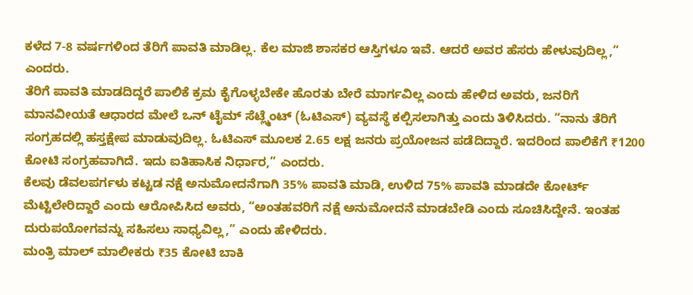ಕಳೆದ 7-8 ವರ್ಷಗಳಿಂದ ತೆರಿಗೆ ಪಾವತಿ ಮಾಡಿಲ್ಲ. ಕೆಲ ಮಾಜಿ ಶಾಸಕರ ಆಸ್ತಿಗಳೂ ಇವೆ. ಆದರೆ ಅವರ ಹೆಸರು ಹೇಳುವುದಿಲ್ಲ,” ಎಂದರು.
ತೆರಿಗೆ ಪಾವತಿ ಮಾಡದಿದ್ದರೆ ಪಾಲಿಕೆ ಕ್ರಮ ಕೈಗೊಳ್ಳಬೇಕೇ ಹೊರತು ಬೇರೆ ಮಾರ್ಗವಿಲ್ಲ ಎಂದು ಹೇಳಿದ ಅವರು, ಜನರಿಗೆ ಮಾನವೀಯತೆ ಆಧಾರದ ಮೇಲೆ ಒನ್ ಟೈಮ್ ಸೆಟ್ಲ್ಮೆಂಟ್ (ಓಟಿಎಸ್) ವ್ಯವಸ್ಥೆ ಕಲ್ಪಿಸಲಾಗಿತ್ತು ಎಂದು ತಿಳಿಸಿದರು. “ನಾನು ತೆರಿಗೆ ಸಂಗ್ರಹದಲ್ಲಿ ಹಸ್ತಕ್ಷೇಪ ಮಾಡುವುದಿಲ್ಲ. ಓಟಿಎಸ್ ಮೂಲಕ 2.65 ಲಕ್ಷ ಜನರು ಪ್ರಯೋಜನ ಪಡೆದಿದ್ದಾರೆ. ಇದರಿಂದ ಪಾಲಿಕೆಗೆ ₹1200 ಕೋಟಿ ಸಂಗ್ರಹವಾಗಿದೆ. ಇದು ಐತಿಹಾಸಿಕ ನಿರ್ಧಾರ,” ಎಂದರು.
ಕೆಲವು ಡೆವಲಪರ್ಗಳು ಕಟ್ಟಡ ನಕ್ಷೆ ಅನುಮೋದನೆಗಾಗಿ 35% ಪಾವತಿ ಮಾಡಿ, ಉಳಿದ 75% ಪಾವತಿ ಮಾಡದೇ ಕೋರ್ಟ್ ಮೆಟ್ಟಿಲೇರಿದ್ದಾರೆ ಎಂದು ಆರೋಪಿಸಿದ ಅವರು, “ಅಂತಹವರಿಗೆ ನಕ್ಷೆ ಅನುಮೋದನೆ ಮಾಡಬೇಡಿ ಎಂದು ಸೂಚಿಸಿದ್ದೇನೆ. ಇಂತಹ ದುರುಪಯೋಗವನ್ನು ಸಹಿಸಲು ಸಾಧ್ಯವಿಲ್ಲ,” ಎಂದು ಹೇಳಿದರು.
ಮಂತ್ರಿ ಮಾಲ್ ಮಾಲೀಕರು ₹35 ಕೋಟಿ ಬಾಕಿ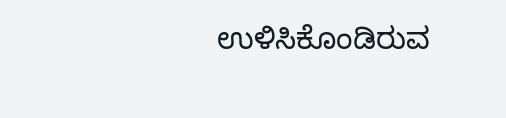ಉಳಿಸಿಕೊಂಡಿರುವ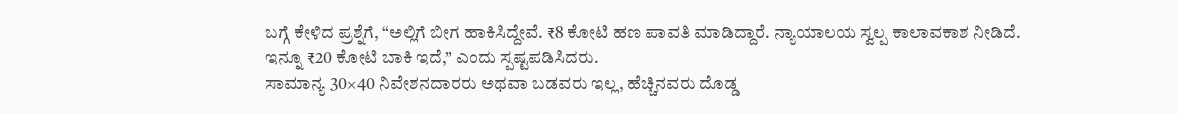ಬಗ್ಗೆ ಕೇಳಿದ ಪ್ರಶ್ನೆಗೆ, “ಅಲ್ಲಿಗೆ ಬೀಗ ಹಾಕಿಸಿದ್ದೇವೆ. ₹8 ಕೋಟಿ ಹಣ ಪಾವತಿ ಮಾಡಿದ್ದಾರೆ. ನ್ಯಾಯಾಲಯ ಸ್ವಲ್ಪ ಕಾಲಾವಕಾಶ ನೀಡಿದೆ. ಇನ್ನೂ ₹20 ಕೋಟಿ ಬಾಕಿ ಇದೆ,” ಎಂದು ಸ್ಪಷ್ಟಪಡಿಸಿದರು.
ಸಾಮಾನ್ಯ 30×40 ನಿವೇಶನದಾರರು ಅಥವಾ ಬಡವರು ಇಲ್ಲ, ಹೆಚ್ಚಿನವರು ದೊಡ್ಡ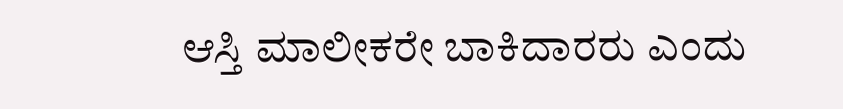ಆಸ್ತಿ ಮಾಲೀಕರೇ ಬಾಕಿದಾರರು ಎಂದು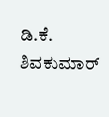ಡಿ.ಕೆ. ಶಿವಕುಮಾರ್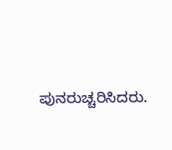ಪುನರುಚ್ಚರಿಸಿದರು.